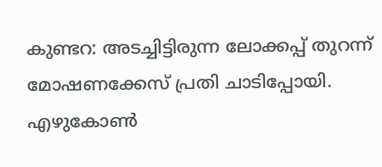കുണ്ടറ: അടച്ചിട്ടിരുന്ന ലോക്കപ്പ് തുറന്ന് മോഷണക്കേസ് പ്രതി ചാടിപ്പോയി. എഴുകോൺ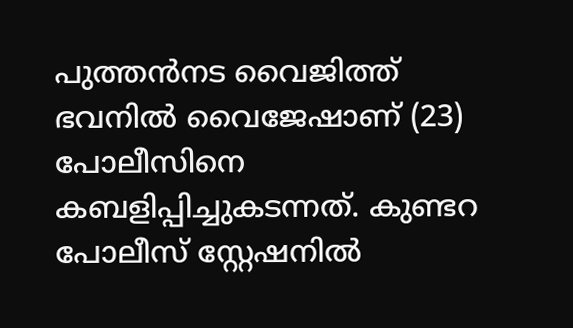പുത്തൻനട വൈജിത്ത് ഭവനിൽ വൈജേഷാണ് (23) പോലീസിനെ കബളിപ്പിച്ചുകടന്നത്. കുണ്ടറ പോലീസ് സ്റ്റേഷനിൽ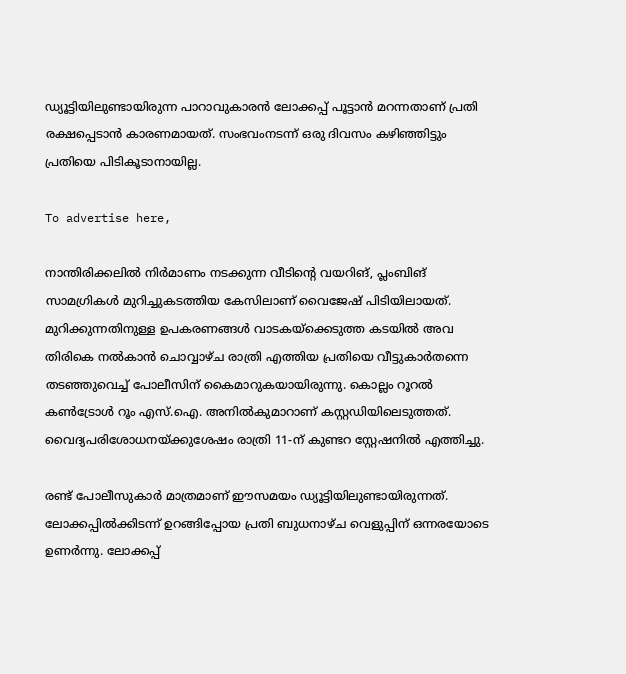ഡ്യൂട്ടിയിലുണ്ടായിരുന്ന പാറാവുകാരൻ ലോക്കപ്പ് പൂട്ടാൻ മറന്നതാണ് പ്രതി രക്ഷപ്പെടാൻ കാരണമായത്. സംഭവംനടന്ന് ഒരു ദിവസം കഴിഞ്ഞിട്ടും പ്രതിയെ പിടികൂടാനായില്ല.

To advertise here,

നാന്തിരിക്കലിൽ നിർമാണം നടക്കുന്ന വീടിന്റെ വയറിങ്‌, പ്ലംബിങ്‌ സാമഗ്രികൾ മുറിച്ചുകടത്തിയ കേസിലാണ് വൈജേഷ് പിടിയിലായത്. മുറിക്കുന്നതിനുള്ള ഉപകരണങ്ങൾ വാടകയ്ക്കെടുത്ത കടയിൽ അവ തിരികെ നൽകാൻ ചൊവ്വാഴ്ച രാത്രി എത്തിയ പ്രതിയെ വീട്ടുകാർതന്നെ തടഞ്ഞുവെച്ച് പോലീസിന് കൈമാറുകയായിരുന്നു. കൊല്ലം റൂറൽ കൺട്രോൾ റൂം എസ്.ഐ. അനിൽകുമാറാണ് കസ്റ്റഡിയിലെടുത്തത്. വൈദ്യപരിശോധനയ്ക്കുശേഷം രാത്രി 11-ന് കുണ്ടറ സ്റ്റേഷനിൽ എത്തിച്ചു.

രണ്ട് പോലീസുകാർ മാത്രമാണ് ഈസമയം ഡ്യൂട്ടിയിലുണ്ടായിരുന്നത്. ലോക്കപ്പിൽക്കിടന്ന് ഉറങ്ങിപ്പോയ പ്രതി ബുധനാഴ്ച വെളുപ്പിന് ഒന്നരയോടെ ഉണർന്നു. ലോക്കപ്പ്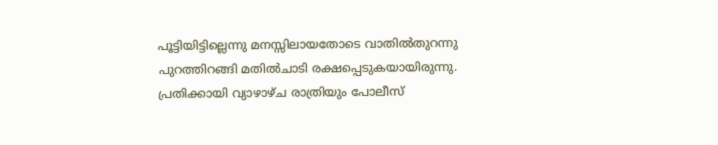പൂട്ടിയിട്ടില്ലെന്നു മനസ്സിലായതോടെ വാതിൽതുറന്നു പുറത്തിറങ്ങി മതിൽചാടി രക്ഷപ്പെടുകയായിരുന്നു. പ്രതിക്കായി വ്യാഴാഴ്ച രാത്രിയും പോലീസ്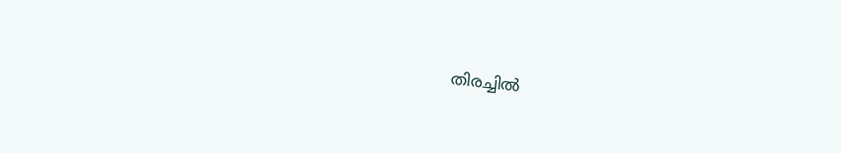തിരച്ചിൽ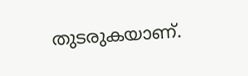തുടരുകയാണ്.